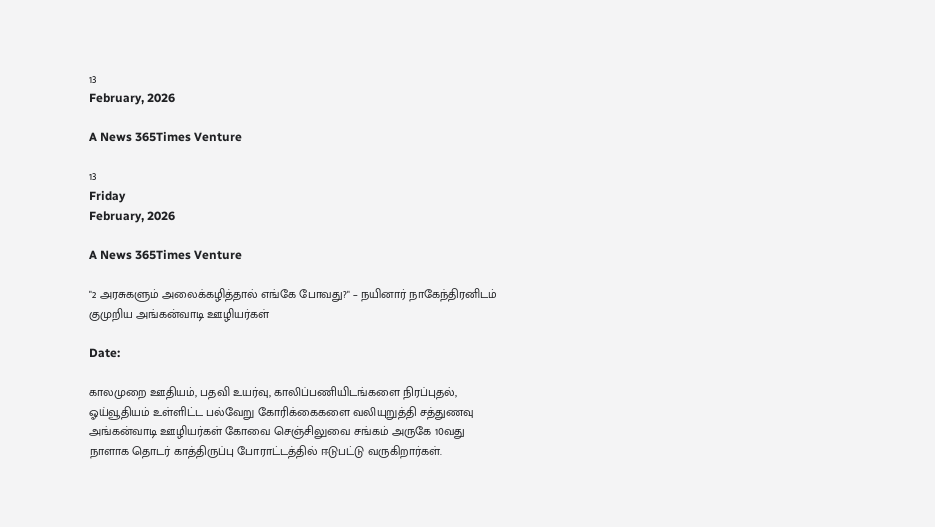13
February, 2026

A News 365Times Venture

13
Friday
February, 2026

A News 365Times Venture

"2 அரசுகளும் அலைக்கழித்தால் எங்கே போவது?" – நயினார் நாகேந்திரனிடம் குமுறிய அங்கன்வாடி ஊழியர்கள்

Date:

காலமுறை ஊதியம், பதவி உயர்வு, காலிப்பணியிடங்களை நிரப்புதல், ஓய்வூதியம் உள்ளிட்ட பல்வேறு கோரிக்கைகளை வலியுறுத்தி சத்துணவு அங்கன்வாடி ஊழியர்கள் கோவை செஞ்சிலுவை சங்கம் அருகே 10வது நாளாக தொடர் காத்திருப்பு போராட்டத்தில் ஈடுபட்டு வருகிறார்கள்.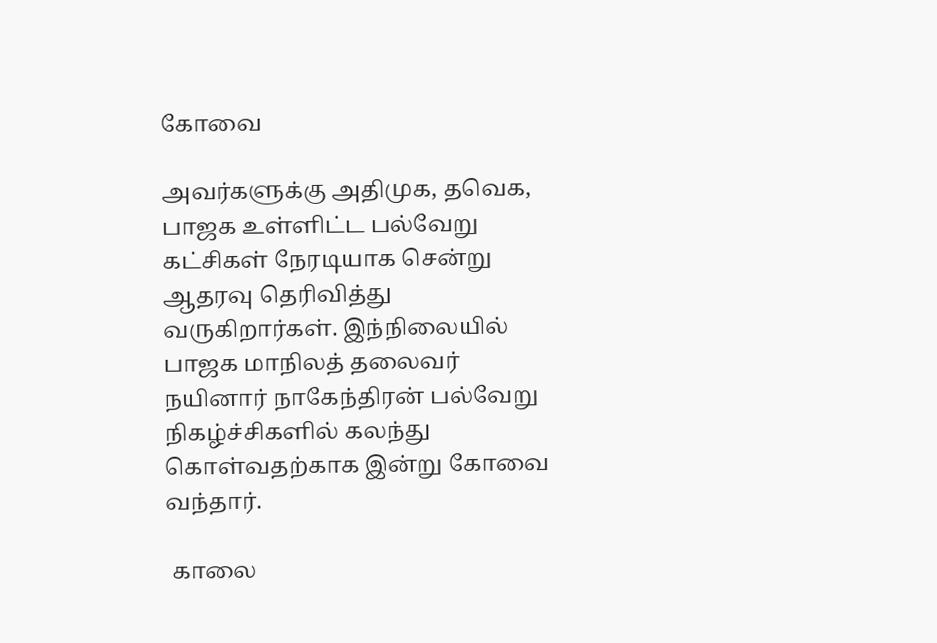கோவை

அவர்களுக்கு அதிமுக, தவெக, பாஜக உள்ளிட்ட பல்வேறு கட்சிகள் நேரடியாக சென்று ஆதரவு தெரிவித்து வருகிறார்கள். இந்நிலையில் பாஜக மாநிலத் தலைவர் நயினார் நாகேந்திரன் பல்வேறு நிகழ்ச்சிகளில் கலந்து கொள்வதற்காக இன்று கோவை வந்தார்.

 காலை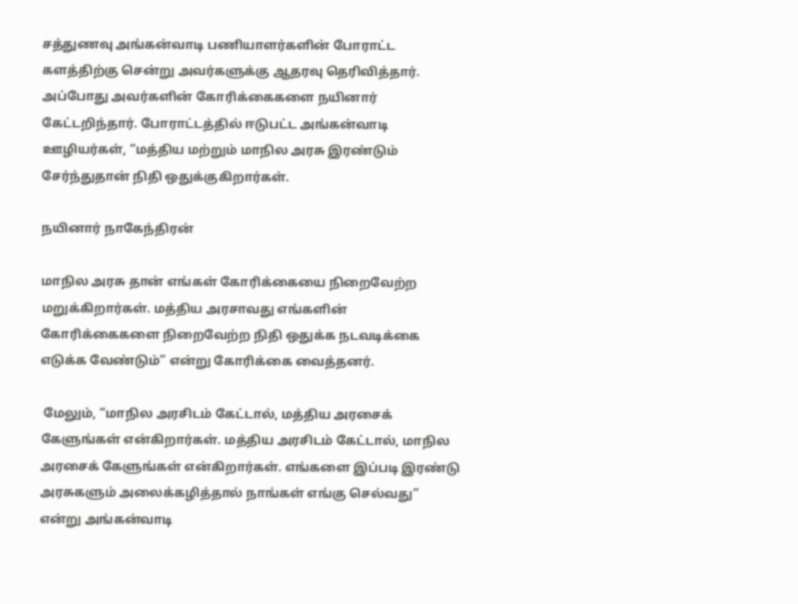சத்துணவு அங்கன்வாடி பணியாளர்களின் போராட்ட களத்திற்கு சென்று அவர்களுக்கு ஆதரவு தெரிவித்தார். அப்போது அவர்களின் கோரிக்கைகளை நயினார் கேட்டறிந்தார். போராட்டத்தில் ஈடுபட்ட அங்கன்வாடி ஊழியர்கள், “மத்திய மற்றும் மாநில அரசு இரண்டும் சேர்ந்துதான் நிதி ஒதுக்குகிறார்கள்.

நயினார் நாகேந்திரன்

மாநில அரசு தான் எங்கள் கோரிக்கையை நிறைவேற்ற மறுக்கிறார்கள். மத்திய அரசாவது எங்களின் கோரிக்கைகளை நிறைவேற்ற நிதி ஒதுக்க நடவடிக்கை எடுக்க வேண்டும்” என்று கோரிக்கை வைத்தனர்.

 மேலும், “மாநில அரசிடம் கேட்டால், மத்திய அரசைக் கேளுங்கள் என்கிறார்கள். மத்திய அரசிடம் கேட்டால், மாநில அரசைக் கேளுங்கள் என்கிறார்கள். எங்களை இப்படி இரண்டு அரசுகளும் அலைக்கழித்தால் நாங்கள் எங்கு செல்வது” என்று அங்கன்வாடி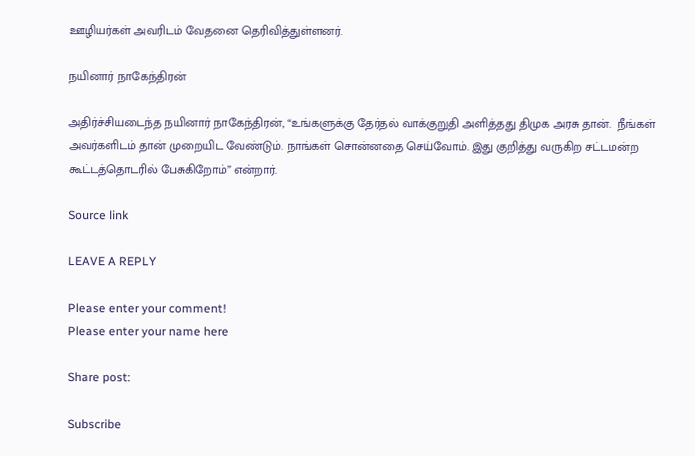ஊழியர்கள் அவரிடம் வேதனை தெரிவித்துள்ளனர்.

நயினார் நாகேந்திரன்

அதிர்ச்சியடைந்த நயினார் நாகேந்திரன், “உங்களுக்கு தேர்தல் வாக்குறுதி அளித்தது திமுக அரசு தான்.  நீங்கள் அவர்களிடம் தான் முறையிட வேண்டும். நாங்கள் சொன்னதை செய்வோம். இது குறித்து வருகிற சட்டமன்ற கூட்டத்தொடரில் பேசுகிறோம்” என்றார்.

Source link

LEAVE A REPLY

Please enter your comment!
Please enter your name here

Share post:

Subscribe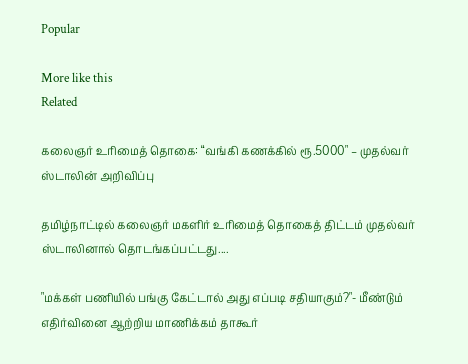Popular

More like this
Related

கலைஞர் உரிமைத் தொகை: “வங்கி கணக்கில் ரூ.5000" – முதல்வர் ஸ்டாலின் அறிவிப்பு

தமிழ்நாட்டில் கலைஞர் மகளிர் உரிமைத் தொகைத் திட்டம் முதல்வர் ஸ்டாலினால் தொடங்கப்பட்டது....

"மக்கள் பணியில் பங்கு கேட்டால் அது எப்படி சதியாகும்?"- மீண்டும் எதிர்வினை ஆற்றிய மாணிக்கம் தாகூர்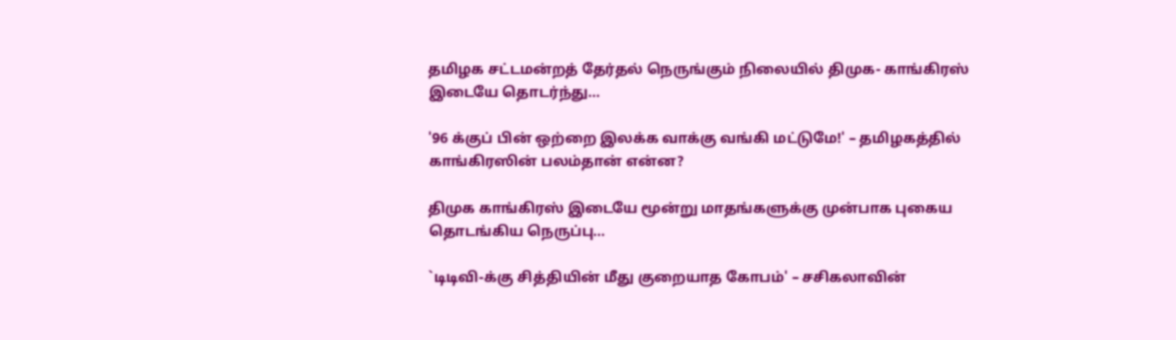தமிழக சட்டமன்றத் தேர்தல் நெருங்கும் நிலையில் திமுக- காங்கிரஸ் இடையே தொடர்ந்து...

'96 க்குப் பின் ஒற்றை இலக்க வாக்கு வங்கி மட்டுமே!' – தமிழகத்தில் காங்கிரஸின் பலம்தான் என்ன?

திமுக காங்கிரஸ் இடையே மூன்று மாதங்களுக்கு முன்பாக புகைய தொடங்கிய நெருப்பு...

`டிடிவி-க்கு சித்தியின் மீது குறையாத கோபம்' – சசிகலாவின்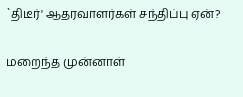`திடீர்' ஆதரவாளர்கள் சந்திப்பு ஏன்?

மறைந்த முன்னாள்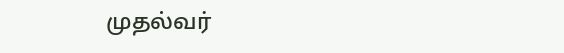முதல்வர்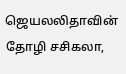ஜெயலலிதாவின் தோழி சசிகலா,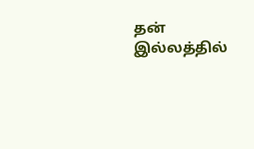தன் இல்லத்தில்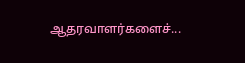ஆதரவாளர்களைச்...